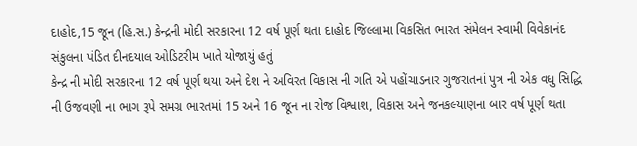દાહોદ,15 જૂન (હિ.સ.) કેન્દ્રની મોદી સરકારના 12 વર્ષ પૂર્ણ થતા દાહોદ જિલ્લામા વિકસિત ભારત સંમેલન સ્વામી વિવેકાનંદ સંકુલના પંડિત દીનદયાલ ઓડિટરીમ ખાતે યોજાયું હતું
કેન્દ્ર ની મોદી સરકારના 12 વર્ષ પૂર્ણ થયા અને દેશ ને અવિરત વિકાસ ની ગતિ એ પહોંચાડનાર ગુજરાતનાં પુત્ર ની એક વધુ સિદ્ધિ ની ઉજવણી ના ભાગ રૂપે સમગ્ર ભારતમાં 15 અને 16 જૂન ના રોજ વિશ્વાશ, વિકાસ અને જનકલ્યાણના બાર વર્ષ પૂર્ણ થતા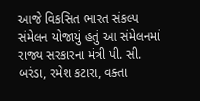આજે વિકસિત ભારત સંકલ્પ સંમેલન યોજાયું હતું આ સંમેલનમાં રાજ્ય સરકારના મંત્રી પી. સી. બરંડા, રમેશ કટારા, વક્તા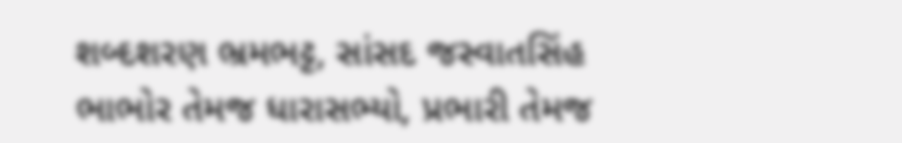શબ્દશરણ ભ્રમભટ્ટ, સાંસદ જસ્વાતસિંહ ભાભોર તેમજ ધારાસભ્યો, પ્રભારી તેમજ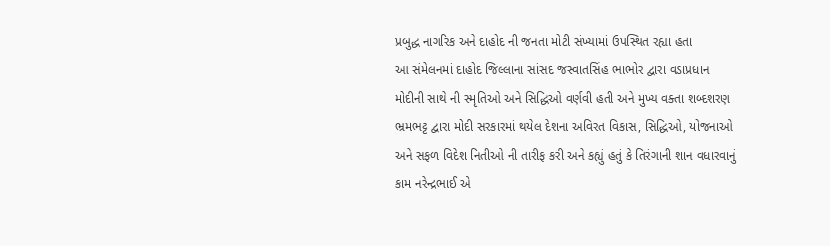પ્રબુદ્ધ નાગરિક અને દાહોદ ની જનતા મોટી સંખ્યામાં ઉપસ્થિત રહ્યા હતા
આ સંમેલનમાં દાહોદ જિલ્લાના સાંસદ જસ્વાતસિંહ ભાભોર દ્વારા વડાપ્રધાન મોદીની સાથે ની સ્મૃતિઓ અને સિદ્ધિઓ વર્ણવી હતી અને મુખ્ય વક્તા શબ્દશરણ ભ્રમભટ્ટ દ્વારા મોદી સરકારમાં થયેલ દેશના અવિરત વિકાસ, સિદ્ધિઓ, યોજનાઓ અને સફળ વિદેશ નિતીઓ ની તારીફ કરી અને કહ્યું હતું કે તિરંગાની શાન વધારવાનું કામ નરેન્દ્રભાઈ એ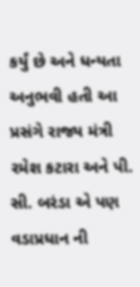કર્યું છે અને ધન્યતા અનુભવી હતી આ પ્રસંગે રાજ્ય મંત્રી રમેશ કટારા અને પી. સી. બરંડા એ પણ વડાપ્રધાન ની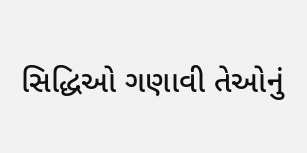સિદ્ધિઓ ગણાવી તેઓનું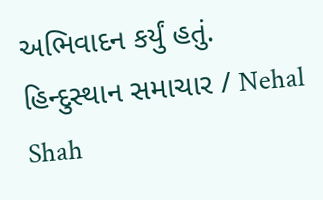અભિવાદન કર્યું હતું.
હિન્દુસ્થાન સમાચાર / Nehal Shah